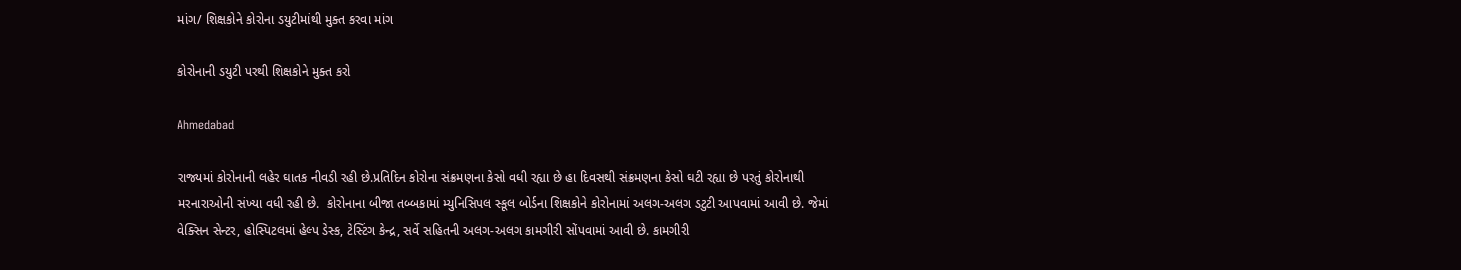માંગ/ શિક્ષકોને કોરોના ડયુટીમાંથી મુક્ત કરવા માંગ

કોરોનાની ડયુટી પરથી શિક્ષકોને મુક્ત કરો

Ahmedabad

રાજ્યમાં કોરોનાની લહેર ઘાતક નીવડી રહી છે.પ્રતિદિન કોરોના સંક્રમણના કેસો વધી રહ્યા છે હા દિવસથી સંક્રમણના કેસો ઘટી રહ્યા છે પરતું કોરોનાથી મરનારાઓની સંખ્યા વધી રહી છે.  કોરોનાના બીજા તબ્બકામાં મ્યુનિસિપલ સ્કૂલ બોર્ડના શિક્ષકોને કોરોનામાં અલગ-અલગ ડટુટી આપવામાં આવી છે. જેમાં વેક્સિન સેન્ટર, હોસ્પિટલમાં હેલ્પ ડેસ્ક, ટેસ્ટિંગ કેન્દ્ર, સર્વે સહિતની અલગ-અલગ કામગીરી સોંપવામાં આવી છે. કામગીરી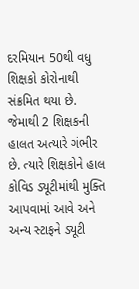દરમિયાન 50થી વધુ શિક્ષકો કોરોનાથી સંક્રમિત થયા છે. જેમાથી 2 શિક્ષકની હાલત અત્યારે ગંભીર છે. ત્યારે શિક્ષકોને હાલ કોવિડ ડ્યૂટીમાંથી મુક્તિ આપવામાં આવે અને અન્ય સ્ટાફને ડ્યૂટી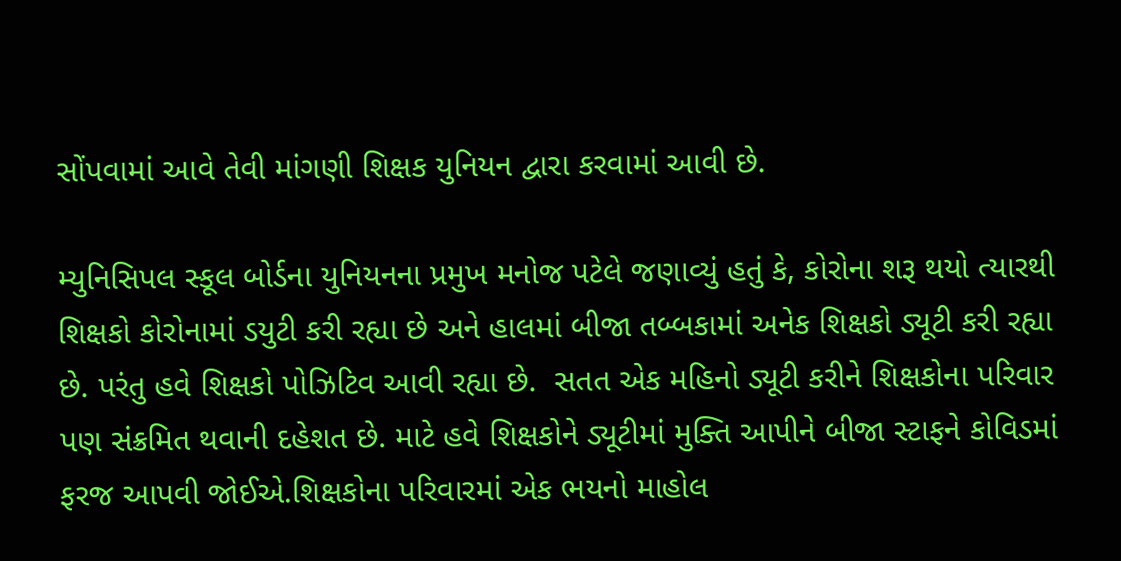સોંપવામાં આવે તેવી માંગણી શિક્ષક યુનિયન દ્વારા કરવામાં આવી છે.

મ્યુનિસિપલ સ્કૂલ બોર્ડના યુનિયનના પ્રમુખ મનોજ પટેલે જણાવ્યું હતું કે, કોરોના શરૂ થયો ત્યારથી શિક્ષકો કોરોનામાં ડયુટી કરી રહ્યા છે અને હાલમાં બીજા તબ્બકામાં અનેક શિક્ષકો ડ્યૂટી કરી રહ્યા છે. પરંતુ હવે શિક્ષકો પોઝિટિવ આવી રહ્યા છે.  સતત એક મહિનો ડ્યૂટી કરીને શિક્ષકોના પરિવાર પણ સંક્રમિત થવાની દહેશત છે. માટે હવે શિક્ષકોને ડ્યૂટીમાં મુક્તિ આપીને બીજા સ્ટાફને કોવિડમાં ફરજ આપવી જોઈએ.શિક્ષકોના પરિવારમાં એક ભયનો માહોલ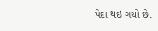પેદા થઇ ગયો છે.